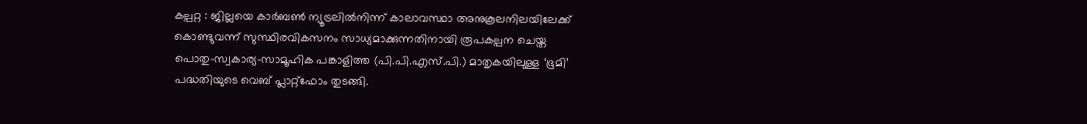കല്പറ്റ : ജില്ലയെ കാർബൺ ന്യൂട്രലിൽനിന്ന് കാലാവസ്ഥാ അനുകൂലനിലയിലേക്ക് കൊണ്ടുവന്ന് സുസ്ഥിരവികസനം സാധ്യമാക്കുന്നതിനായി രൂപകല്പന ചെയ്ത പൊതു–സ്വകാര്യ–സാമൂഹിക പങ്കാളിത്ത (പി.പി.എസ്.പി.) മാതൃകയിലുള്ള ‘ഭൂമി’ പദ്ധതിയുടെ വെബ് പ്ലാറ്റ്ഫോം തുടങ്ങി.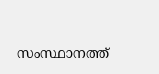സംസ്ഥാനത്ത്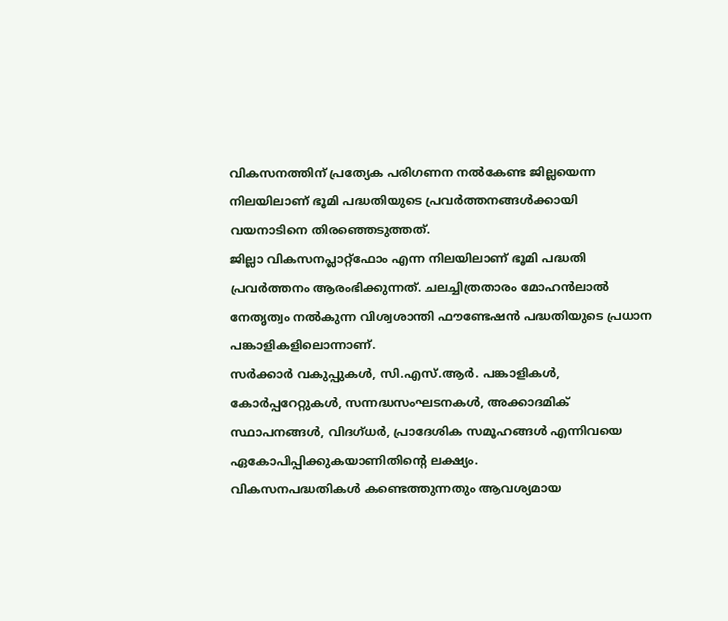വികസനത്തിന് പ്രത്യേക പരിഗണന നൽകേണ്ട ജില്ലയെന്ന നിലയിലാണ് ഭൂമി പദ്ധതിയുടെ പ്രവർത്തനങ്ങൾക്കായി വയനാടിനെ തിരഞ്ഞെടുത്തത്.
ജില്ലാ വികസനപ്ലാറ്റ്ഫോം എന്ന നിലയിലാണ് ഭൂമി പദ്ധതി പ്രവർത്തനം ആരംഭിക്കുന്നത്. ചലച്ചിത്രതാരം മോഹൻലാൽ നേതൃത്വം നൽകുന്ന വിശ്വശാന്തി ഫൗണ്ടേഷൻ പദ്ധതിയുടെ പ്രധാന പങ്കാളികളിലൊന്നാണ്.
സർക്കാർ വകുപ്പുകൾ, സി.എസ്.ആർ. പങ്കാളികൾ, കോർപ്പറേറ്റുകൾ, സന്നദ്ധസംഘടനകൾ, അക്കാദമിക് സ്ഥാപനങ്ങൾ, വിദഗ്ധർ, പ്രാദേശിക സമൂഹങ്ങൾ എന്നിവയെ ഏകോപിപ്പിക്കുകയാണിതിന്റെ ലക്ഷ്യം.
വികസനപദ്ധതികൾ കണ്ടെത്തുന്നതും ആവശ്യമായ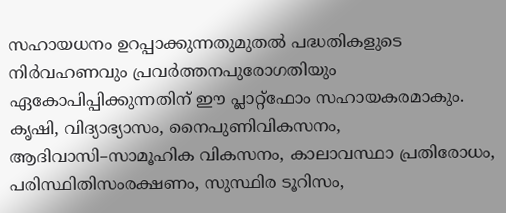സഹായധനം ഉറപ്പാക്കുന്നതുമുതൽ പദ്ധതികളുടെ നിർവഹണവും പ്രവർത്തനപുരോഗതിയും ഏകോപിപ്പിക്കുന്നതിന് ഈ പ്ലാറ്റ്ഫോം സഹായകരമാകും.
കൃഷി, വിദ്യാഭ്യാസം, നൈപുണിവികസനം, ആദിവാസി–സാമൂഹിക വികസനം, കാലാവസ്ഥാ പ്രതിരോധം, പരിസ്ഥിതിസംരക്ഷണം, സുസ്ഥിര ടൂറിസം,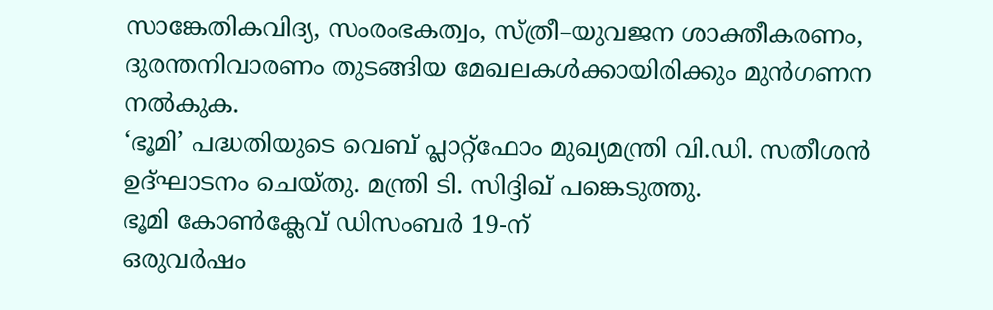സാങ്കേതികവിദ്യ, സംരംഭകത്വം, സ്ത്രീ–യുവജന ശാക്തീകരണം, ദുരന്തനിവാരണം തുടങ്ങിയ മേഖലകൾക്കായിരിക്കും മുൻഗണന നൽകുക.
‘ഭൂമി’ പദ്ധതിയുടെ വെബ് പ്ലാറ്റ്ഫോം മുഖ്യമന്ത്രി വി.ഡി. സതീശൻ ഉദ്ഘാടനം ചെയ്തു. മന്ത്രി ടി. സിദ്ദിഖ് പങ്കെടുത്തു.
ഭൂമി കോൺക്ലേവ് ഡിസംബർ 19-ന്
ഒരുവർഷം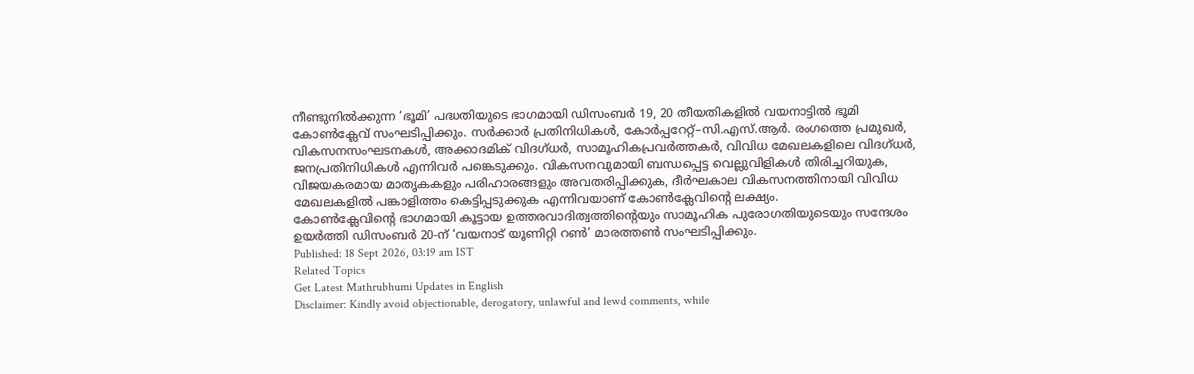നീണ്ടുനിൽക്കുന്ന ‘ഭൂമി’ പദ്ധതിയുടെ ഭാഗമായി ഡിസംബർ 19, 20 തീയതികളിൽ വയനാട്ടിൽ ഭൂമി കോൺക്ലേവ് സംഘടിപ്പിക്കും. സർക്കാർ പ്രതിനിധികൾ, കോർപ്പറേറ്റ്–സി.എസ്.ആർ. രംഗത്തെ പ്രമുഖർ, വികസനസംഘടനകൾ, അക്കാദമിക് വിദഗ്ധർ, സാമൂഹികപ്രവർത്തകർ, വിവിധ മേഖലകളിലെ വിദഗ്ധർ, ജനപ്രതിനിധികൾ എന്നിവർ പങ്കെടുക്കും. വികസനവുമായി ബന്ധപ്പെട്ട വെല്ലുവിളികൾ തിരിച്ചറിയുക, വിജയകരമായ മാതൃകകളും പരിഹാരങ്ങളും അവതരിപ്പിക്കുക, ദീർഘകാല വികസനത്തിനായി വിവിധ മേഖലകളിൽ പങ്കാളിത്തം കെട്ടിപ്പടുക്കുക എന്നിവയാണ് കോൺക്ലേവിന്റെ ലക്ഷ്യം.
കോൺക്ലേവിന്റെ ഭാഗമായി കൂട്ടായ ഉത്തരവാദിത്വത്തിന്റെയും സാമൂഹിക പുരോഗതിയുടെയും സന്ദേശം ഉയർത്തി ഡിസംബർ 20-ന് ‘വയനാട് യൂണിറ്റി റൺ’ മാരത്തൺ സംഘടിപ്പിക്കും.
Published: 18 Sept 2026, 03:19 am IST
Related Topics
Get Latest Mathrubhumi Updates in English
Disclaimer: Kindly avoid objectionable, derogatory, unlawful and lewd comments, while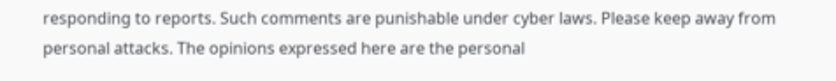responding to reports. Such comments are punishable under cyber laws. Please keep away from personal attacks. The opinions expressed here are the personal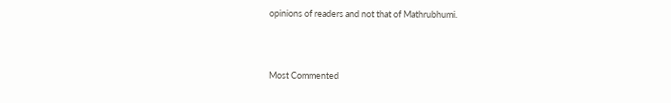opinions of readers and not that of Mathrubhumi.



Most Commented